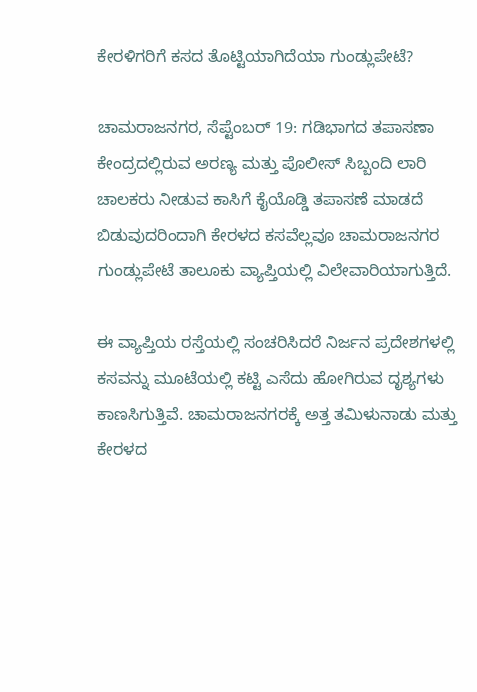ಕೇರಳಿಗರಿಗೆ ಕಸದ ತೊಟ್ಟಿಯಾಗಿದೆಯಾ ಗುಂಡ್ಲುಪೇಟೆ?

ಚಾಮರಾಜನಗರ, ಸೆಪ್ಟೆಂಬರ್ 19: ಗಡಿಭಾಗದ ತಪಾಸಣಾ ಕೇಂದ್ರದಲ್ಲಿರುವ ಅರಣ್ಯ ಮತ್ತು ಪೊಲೀಸ್ ಸಿಬ್ಬಂದಿ ಲಾರಿ ಚಾಲಕರು ನೀಡುವ ಕಾಸಿಗೆ ಕೈಯೊಡ್ಡಿ ತಪಾಸಣೆ ಮಾಡದೆ ಬಿಡುವುದರಿಂದಾಗಿ ಕೇರಳದ ಕಸವೆಲ್ಲವೂ ಚಾಮರಾಜನಗರ ಗುಂಡ್ಲುಪೇಟೆ ತಾಲೂಕು ವ್ಯಾಪ್ತಿಯಲ್ಲಿ ವಿಲೇವಾರಿಯಾಗುತ್ತಿದೆ.

ಈ ವ್ಯಾಪ್ತಿಯ ರಸ್ತೆಯಲ್ಲಿ ಸಂಚರಿಸಿದರೆ ನಿರ್ಜನ ಪ್ರದೇಶಗಳಲ್ಲಿ ಕಸವನ್ನು ಮೂಟೆಯಲ್ಲಿ ಕಟ್ಟಿ ಎಸೆದು ಹೋಗಿರುವ ದೃಶ್ಯಗಳು ಕಾಣಸಿಗುತ್ತಿವೆ. ಚಾಮರಾಜನಗರಕ್ಕೆ ಅತ್ತ ತಮಿಳುನಾಡು ಮತ್ತು ಕೇರಳದ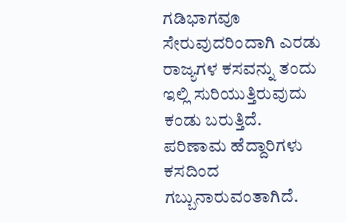ಗಡಿಭಾಗವೂ ಸೇರುವುದರಿಂದಾಗಿ ಎರಡು ರಾಜ್ಯಗಳ ಕಸವನ್ನು ತಂದು ಇಲ್ಲಿ ಸುರಿಯುತ್ತಿರುವುದು ಕಂಡು ಬರುತ್ತಿದೆ. ಪರಿಣಾಮ ಹೆದ್ದಾರಿಗಳು ಕಸದಿಂದ ಗಬ್ಬುನಾರುವಂತಾಗಿದೆ.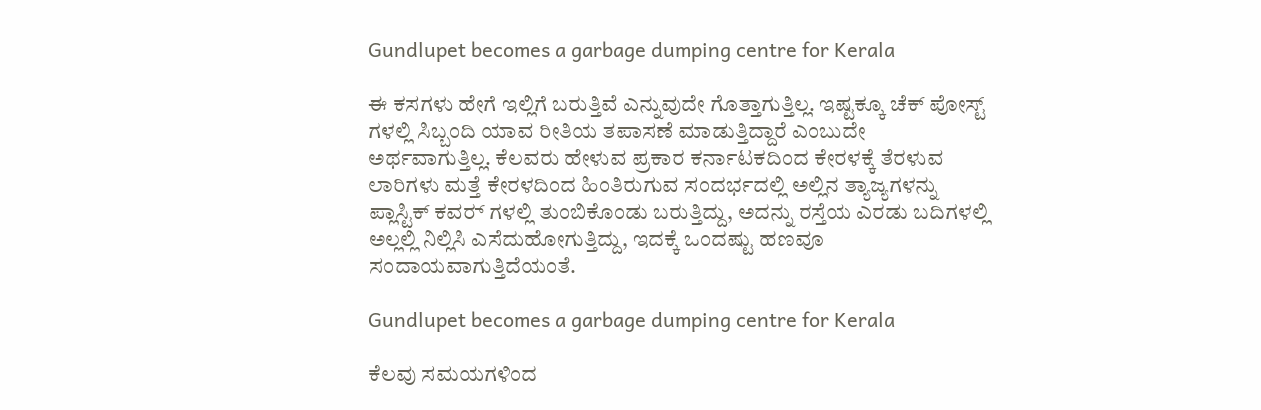Gundlupet becomes a garbage dumping centre for Kerala

ಈ ಕಸಗಳು ಹೇಗೆ ಇಲ್ಲಿಗೆ ಬರುತ್ತಿವೆ ಎನ್ನುವುದೇ ಗೊತ್ತಾಗುತ್ತಿಲ್ಲ. ಇಷ್ಟಕ್ಕೂ ಚೆಕ್ ಪೋಸ್ಟ್ ಗಳಲ್ಲಿ ಸಿಬ್ಬಂದಿ ಯಾವ ರೀತಿಯ ತಪಾಸಣೆ ಮಾಡುತ್ತಿದ್ದಾರೆ ಎಂಬುದೇ ಅರ್ಥವಾಗುತ್ತಿಲ್ಲ. ಕೆಲವರು ಹೇಳುವ ಪ್ರಕಾರ ಕರ್ನಾಟಕದಿಂದ ಕೇರಳಕ್ಕೆ ತೆರಳುವ ಲಾರಿಗಳು ಮತ್ತೆ ಕೇರಳದಿಂದ ಹಿಂತಿರುಗುವ ಸಂದರ್ಭದಲ್ಲಿ ಅಲ್ಲಿನ ತ್ಯಾಜ್ಯಗಳನ್ನು ಪ್ಲಾಸ್ಟಿಕ್ ಕವರ್‍ ಗಳಲ್ಲಿ ತುಂಬಿಕೊಂಡು ಬರುತ್ತಿದ್ದು, ಅದನ್ನು ರಸ್ತೆಯ ಎರಡು ಬದಿಗಳಲ್ಲಿ ಅಲ್ಲಲ್ಲಿ ನಿಲ್ಲಿಸಿ ಎಸೆದುಹೋಗುತ್ತಿದ್ದು, ಇದಕ್ಕೆ ಒಂದಷ್ಟು ಹಣವೂ ಸಂದಾಯವಾಗುತ್ತಿದೆಯಂತೆ.

Gundlupet becomes a garbage dumping centre for Kerala

ಕೆಲವು ಸಮಯಗಳಿಂದ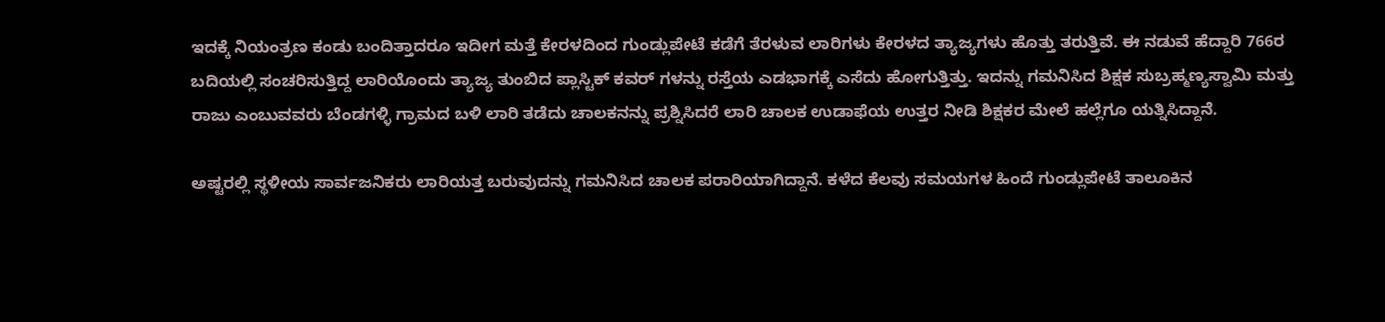ಇದಕ್ಕೆ ನಿಯಂತ್ರಣ ಕಂಡು ಬಂದಿತ್ತಾದರೂ ಇದೀಗ ಮತ್ತೆ ಕೇರಳದಿಂದ ಗುಂಡ್ಲುಪೇಟೆ ಕಡೆಗೆ ತೆರಳುವ ಲಾರಿಗಳು ಕೇರಳದ ತ್ಯಾಜ್ಯಗಳು ಹೊತ್ತು ತರುತ್ತಿವೆ. ಈ ನಡುವೆ ಹೆದ್ದಾರಿ 766ರ ಬದಿಯಲ್ಲಿ ಸಂಚರಿಸುತ್ತಿದ್ದ ಲಾರಿಯೊಂದು ತ್ಯಾಜ್ಯ ತುಂಬಿದ ಪ್ಲಾಸ್ಟಿಕ್ ಕವರ್‍ ಗಳನ್ನು ರಸ್ತೆಯ ಎಡಭಾಗಕ್ಕೆ ಎಸೆದು ಹೋಗುತ್ತಿತ್ತು. ಇದನ್ನು ಗಮನಿಸಿದ ಶಿಕ್ಷಕ ಸುಬ್ರಹ್ಮಣ್ಯಸ್ವಾಮಿ ಮತ್ತು ರಾಜು ಎಂಬುವವರು ಬೆಂಡಗಳ್ಳಿ ಗ್ರಾಮದ ಬಳಿ ಲಾರಿ ತಡೆದು ಚಾಲಕನನ್ನು ಪ್ರಶ್ನಿಸಿದರೆ ಲಾರಿ ಚಾಲಕ ಉಡಾಫೆಯ ಉತ್ತರ ನೀಡಿ ಶಿಕ್ಷಕರ ಮೇಲೆ ಹಲ್ಲೆಗೂ ಯತ್ನಿಸಿದ್ದಾನೆ.

ಅಷ್ಟರಲ್ಲಿ ಸ್ಥಳೀಯ ಸಾರ್ವಜನಿಕರು ಲಾರಿಯತ್ತ ಬರುವುದನ್ನು ಗಮನಿಸಿದ ಚಾಲಕ ಪರಾರಿಯಾಗಿದ್ದಾನೆ. ಕಳೆದ ಕೆಲವು ಸಮಯಗಳ ಹಿಂದೆ ಗುಂಡ್ಲುಪೇಟೆ ತಾಲೂಕಿನ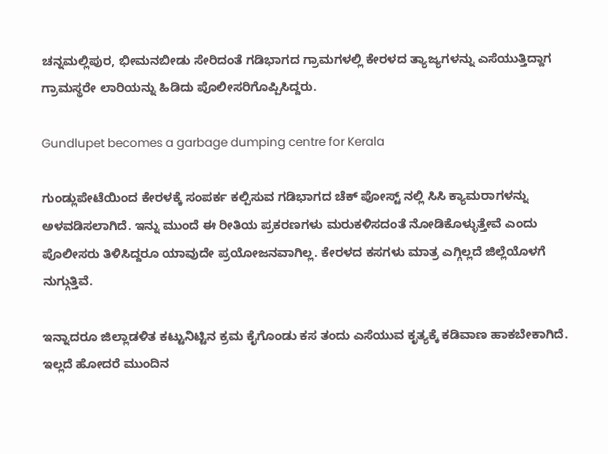ಚನ್ನಮಲ್ಲಿಪುರ, ಭೀಮನಬೀಡು ಸೇರಿದಂತೆ ಗಡಿಭಾಗದ ಗ್ರಾಮಗಳಲ್ಲಿ ಕೇರಳದ ತ್ಯಾಜ್ಯಗಳನ್ನು ಎಸೆಯುತ್ತಿದ್ದಾಗ ಗ್ರಾಮಸ್ಥರೇ ಲಾರಿಯನ್ನು ಹಿಡಿದು ಪೊಲೀಸರಿಗೊಪ್ಪಿಸಿದ್ದರು.

Gundlupet becomes a garbage dumping centre for Kerala

ಗುಂಡ್ಲುಪೇಟೆಯಿಂದ ಕೇರಳಕ್ಕೆ ಸಂಪರ್ಕ ಕಲ್ಪಿಸುವ ಗಡಿಭಾಗದ ಚೆಕ್ ಪೋಸ್ಟ್ ನಲ್ಲಿ ಸಿಸಿ ಕ್ಯಾಮರಾಗಳನ್ನು ಅಳವಡಿಸಲಾಗಿದೆ. ಇನ್ನು ಮುಂದೆ ಈ ರೀತಿಯ ಪ್ರಕರಣಗಳು ಮರುಕಳಿಸದಂತೆ ನೋಡಿಕೊಳ್ಳುತ್ತೇವೆ ಎಂದು ಪೊಲೀಸರು ತಿಳಿಸಿದ್ದರೂ ಯಾವುದೇ ಪ್ರಯೋಜನವಾಗಿಲ್ಲ. ಕೇರಳದ ಕಸಗಳು ಮಾತ್ರ ಎಗ್ಗಿಲ್ಲದೆ ಜಿಲ್ಲೆಯೊಳಗೆ ನುಗ್ಗುತ್ತಿವೆ.

ಇನ್ನಾದರೂ ಜಿಲ್ಲಾಡಳಿತ ಕಟ್ಟುನಿಟ್ಟಿನ ಕ್ರಮ ಕೈಗೊಂಡು ಕಸ ತಂದು ಎಸೆಯುವ ಕೃತ್ಯಕ್ಕೆ ಕಡಿವಾಣ ಹಾಕಬೇಕಾಗಿದೆ. ಇಲ್ಲದೆ ಹೋದರೆ ಮುಂದಿನ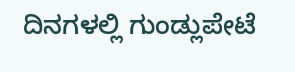ದಿನಗಳಲ್ಲಿ ಗುಂಡ್ಲುಪೇಟೆ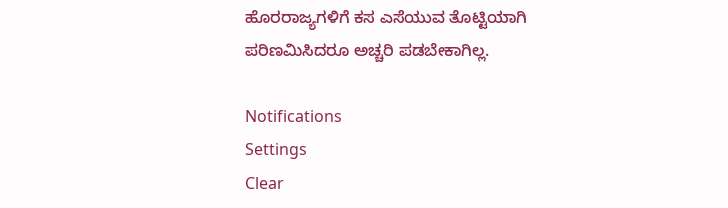ಹೊರರಾಜ್ಯಗಳಿಗೆ ಕಸ ಎಸೆಯುವ ತೊಟ್ಟಿಯಾಗಿ ಪರಿಣಮಿಸಿದರೂ ಅಚ್ಚರಿ ಪಡಬೇಕಾಗಿಲ್ಲ.

Notifications
Settings
Clear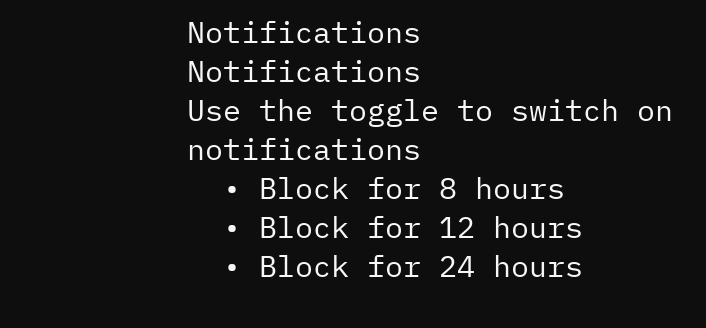Notifications
Notifications
Use the toggle to switch on notifications
  • Block for 8 hours
  • Block for 12 hours
  • Block for 24 hours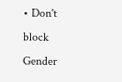• Don't block
Gender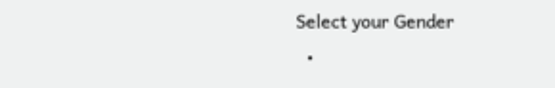Select your Gender
  •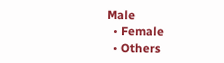Male
  • Female
  • Others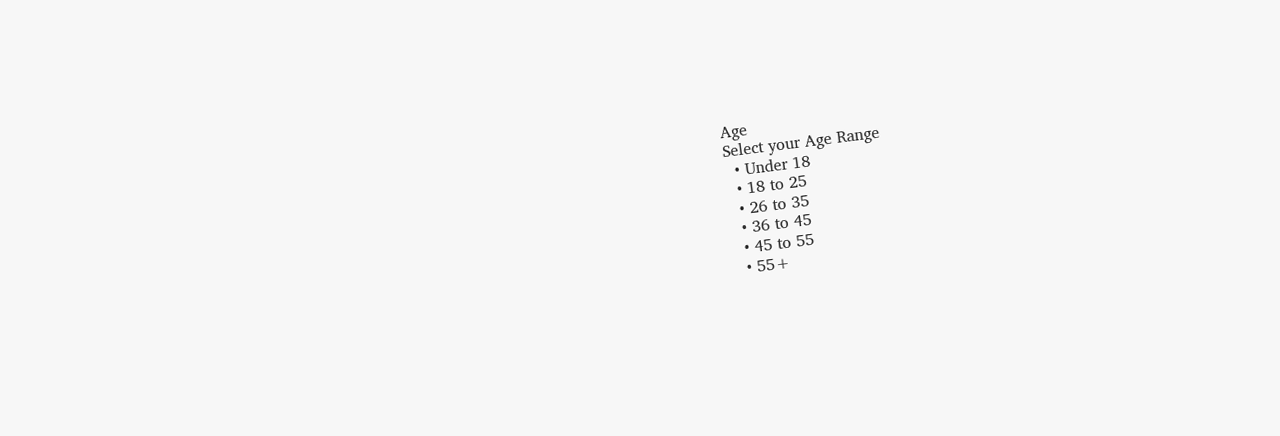Age
Select your Age Range
  • Under 18
  • 18 to 25
  • 26 to 35
  • 36 to 45
  • 45 to 55
  • 55+